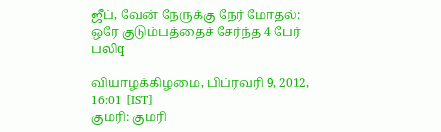ஜீப், வேன் நேருக்கு நேர் மோதல்: ஒரே குடும்பத்தைச் சேர்ந்த 4 பேர் பலிq

வியாழக்கிழமை, பிப்ரவரி 9, 2012, 16:01 [IST]
குமரி: குமரி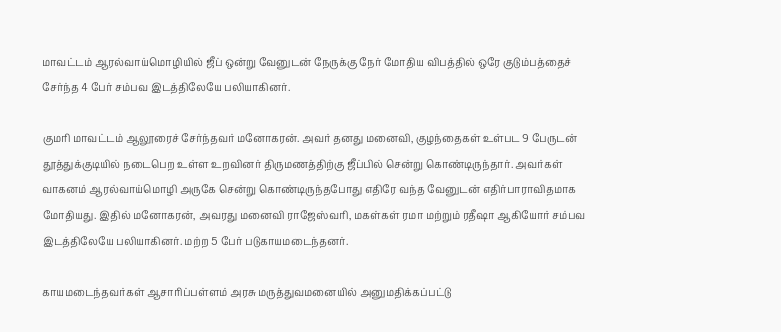மாவட்டம் ஆரல்வாய்மொழியில் ஜீப் ஒன்று வேனுடன் நேருக்கு நேர் மோதிய விபத்தில் ஒரே குடும்பத்தைச் சேர்ந்த 4 பேர் சம்பவ இடத்திலேயே பலியாகினர்.

குமரி மாவட்டம் ஆலூரைச் சேர்ந்தவர் மனோகரன். அவர் தனது மனைவி, குழந்தைகள் உள்பட 9 பேருடன் தூத்துக்குடியில் நடைபெற உள்ள உறவினர் திருமணத்திற்கு ஜீப்பில் சென்று கொண்டிருந்தார். அவர்கள் வாகனம் ஆரல்வாய்மொழி அருகே சென்று கொண்டிருந்தபோது எதிரே வந்த வேனுடன் எதிர்பாராவிதமாக மோதியது. இதில் மனோகரன், அவரது மனைவி ராஜேஸ்வரி, மகள்கள் ரமா மற்றும் ரதீஷா ஆகியோர் சம்பவ இடத்திலேயே பலியாகினர். மற்ற 5 பேர் படுகாயமடைந்தனர்.

காயமடைந்தவர்கள் ஆசாரிப்பள்ளம் அரசு மருத்துவமனையில் அனுமதிக்கப்பட்டு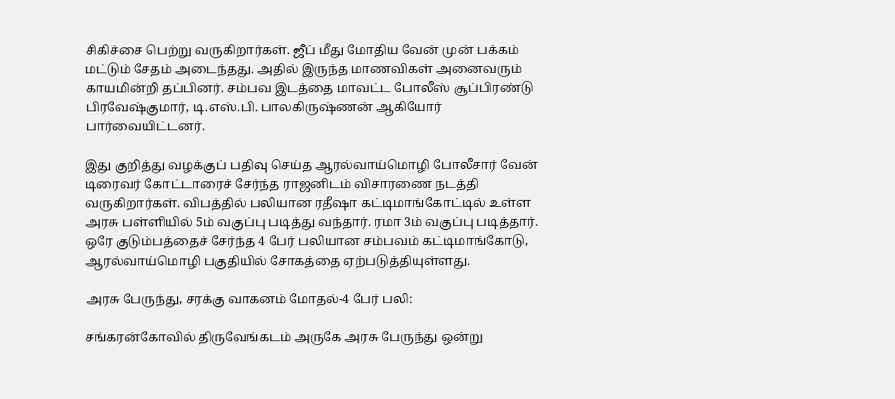சிகிச்சை பெற்று வருகிறார்கள். ஜீப் மீது மோதிய வேன் முன் பக்கம் மட்டும் சேதம் அடைந்தது. அதில் இருந்த மாணவிகள் அனைவரும் காயமின்றி தப்பினர். சம்பவ இடத்தை மாவட்ட போலீஸ் சூப்பிரண்டு பிரவேஷ்குமார், டி.எஸ்.பி. பாலகிருஷ்ணன் ஆகியோர் பார்வையிட்டனர்.

இது குறித்து வழக்குப் பதிவு செய்த ஆரல்வாய்மொழி போலீசார் வேன் டிரைவர் கோட்டாரைச் சேர்ந்த ராஜனிடம் விசாரணை நடத்தி வருகிறார்கள். விபத்தில் பலியான ரதீஷா கட்டிமாங்கோட்டில் உள்ள அரசு பள்ளியில் 5ம் வகுப்பு படித்து வந்தார். ரமா 3ம் வகுப்பு படித்தார். ஒரே குடும்பத்தைச் சேர்ந்த 4 பேர் பலியான சம்பவம் கட்டிமாங்கோடு, ஆரல்வாய்மொழி பகுதியில் சோகத்தை ஏற்படுத்தியுள்ளது.

அரசு பேருந்து, சரக்கு வாகனம் மோதல்-4 பேர் பலி:

சங்கரன்கோவில் திருவேங்கடம் அருகே அரசு பேருந்து ஒன்று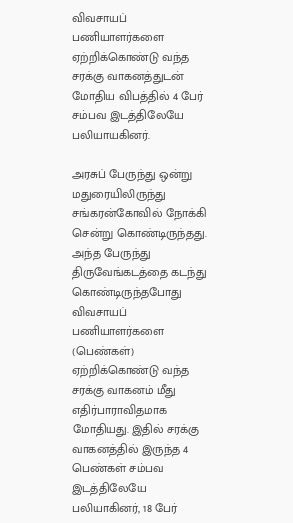விவசாயப் பணியாளர்களை ஏற்றிக்கொண்டு வந்த சரக்கு வாகனத்துடன் மோதிய விபத்தில் 4 பேர் சம்பவ இடத்திலேயே பலியாயகினர்.

அரசுப் பேருந்து ஒன்று மதுரையிலிருந்து சங்கரன்கோவில் நோக்கி சென்று கொண்டிருந்தது. அந்த பேருந்து திருவேங்கடத்தை கடந்து கொண்டிருந்தபோது விவசாயப் பணியாளர்களை (பெண்கள்) ஏற்றிக்கொண்டு வந்த சரக்கு வாகனம் மீது எதிர்பாராவிதமாக மோதியது. இதில் சரக்கு வாகனத்தில் இருந்த 4 பெண்கள் சம்பவ இடத்திலேயே பலியாகினர், 18 பேர்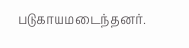படுகாயமடைந்தனர்.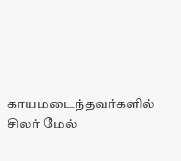காயமடைந்தவர்களில் சிலர் மேல்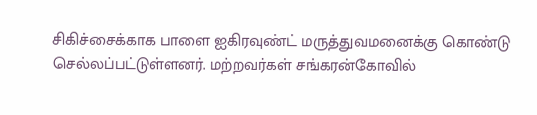சிகிச்சைக்காக பாளை ஐகிரவுண்ட் மருத்துவமனைக்கு கொண்டு செல்லப்பட்டுள்ளனர். மற்றவர்கள் சங்கரன்கோவில்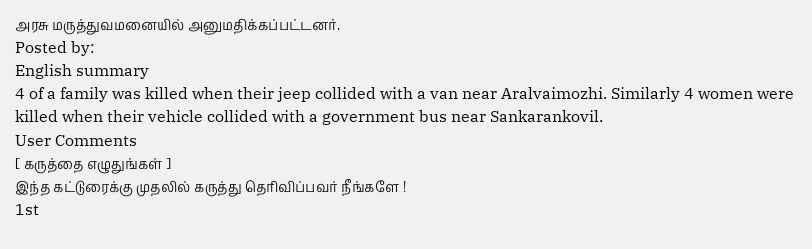அரசு மருத்துவமனையில் அனுமதிக்கப்பட்டனர்.
Posted by:
English summary
4 of a family was killed when their jeep collided with a van near Aralvaimozhi. Similarly 4 women were killed when their vehicle collided with a government bus near Sankarankovil.
User Comments
[ கருத்தை எழுதுங்கள் ]
இந்த கட்டுரைக்கு முதலில் கருத்து தெரிவிப்பவர் நீங்களே !
1st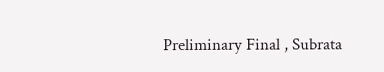Preliminary Final , Subrata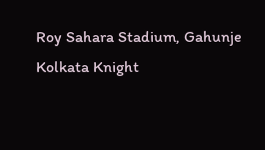Roy Sahara Stadium, Gahunje
Kolkata Knight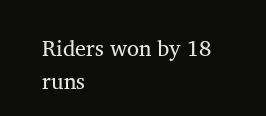Riders won by 18 runs